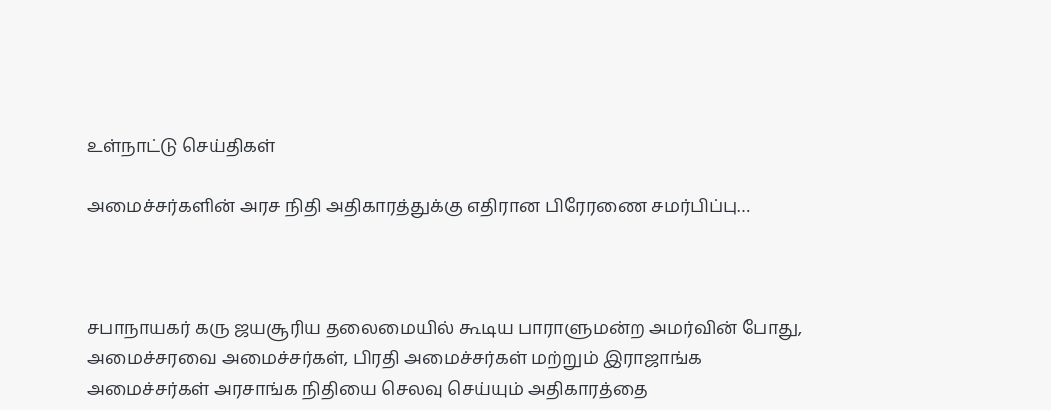உள்நாட்டு செய்திகள்

அமைச்சர்களின் அரச நிதி அதிகாரத்துக்கு எதிரான பிரேரணை சமர்பிப்பு…



சபாநாயகர் கரு ஜயசூரிய தலைமையில் கூடிய பாராளுமன்ற அமர்வின் போது, அமைச்சரவை அமைச்சர்கள், பிரதி அமைச்சர்கள் மற்றும் இராஜாங்க அமைச்சர்கள் அரசாங்க நிதியை செலவு செய்யும் அதிகாரத்தை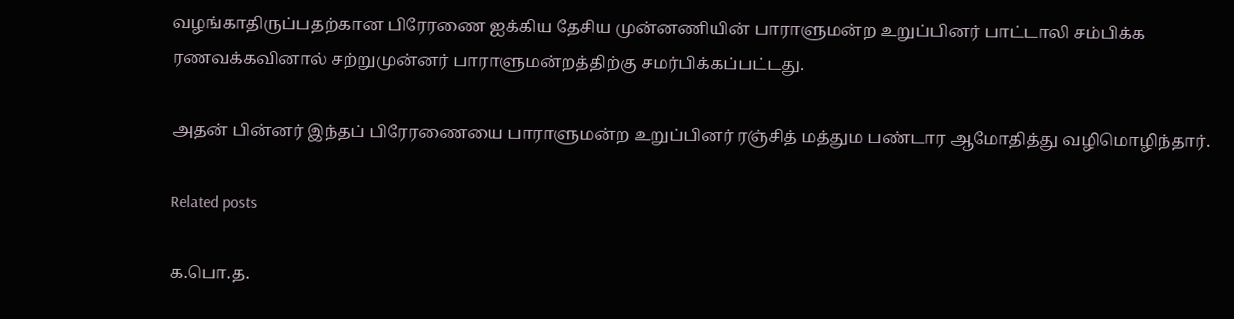வழங்காதிருப்பதற்கான பிரேரணை ஐக்கிய தேசிய முன்னணியின் பாராளுமன்ற உறுப்பினர் பாட்டாலி சம்பிக்க ரணவக்கவினால் சற்றுமுன்னர் பாராளுமன்றத்திற்கு சமர்பிக்கப்பட்டது.

அதன் பின்னர் இந்தப் பிரேரணையை பாராளுமன்ற உறுப்பினர் ரஞ்சித் மத்தும பண்டார ஆமோதித்து வழிமொழிந்தார்.

Related posts

க.பொ.த.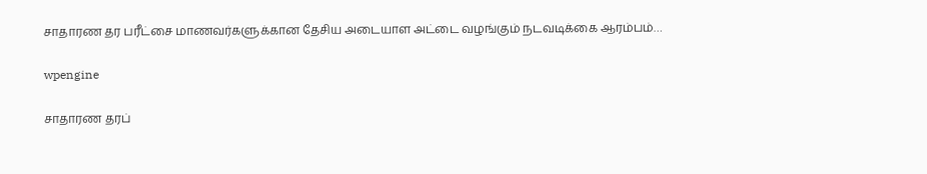சாதாரண தர பரீட்சை மாணவர்களுக்கான தேசிய அடையாள அட்டை வழங்கும் நடவடிக்கை ஆரம்பம்…

wpengine

சாதாரண தரப்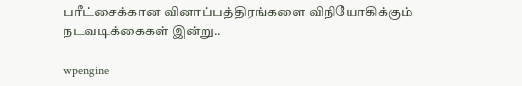பரீட்சைக்கான வினாப்பத்திரங்களை விநியோகிக்கும் நடவடிக்கைகள் இன்று..

wpengine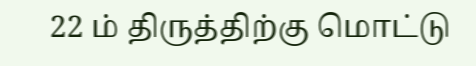22 ம் திருத்திற்கு மொட்டு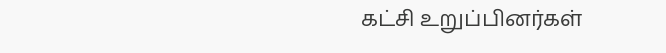கட்சி உறுப்பினர்கள்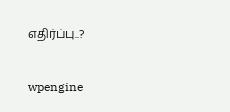எதிர்ப்பு..?

wpengine